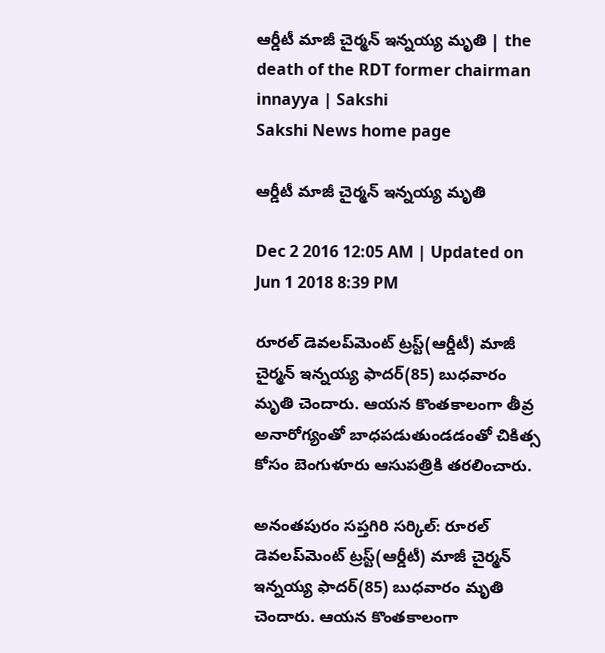ఆర్డీటీ మాజీ చైర్మన్‌ ఇన్నయ్య మృతి | the death of the RDT former chairman innayya | Sakshi
Sakshi News home page

ఆర్డీటీ మాజీ చైర్మన్‌ ఇన్నయ్య మృతి

Dec 2 2016 12:05 AM | Updated on Jun 1 2018 8:39 PM

రూరల్‌ డెవలప్‌మెంట్‌ ట్రస్ట్‌(ఆర్డీటీ) మాజీ చైర్మన్‌ ఇన్నయ్య ఫాదర్‌(85) బుధవారం మృతి చెందారు. ఆయన కొంతకాలంగా తీవ్ర అనారోగ్యంతో బాధపడుతుండడంతో చికిత్స కోసం బెంగుళూరు ఆసుపత్రికి తరలించారు.

అనంతపురం సప్తగిరి సర్కిల్‌: రూరల్‌ డెవలప్‌మెంట్‌ ట్రస్ట్‌(ఆర్డీటీ) మాజీ చైర్మన్‌ ఇన్నయ్య ఫాదర్‌(85) బుధవారం మృతి చెందారు. ఆయన కొంతకాలంగా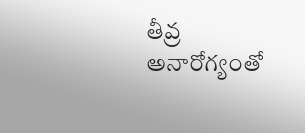తీవ్ర అనారోగ్యంతో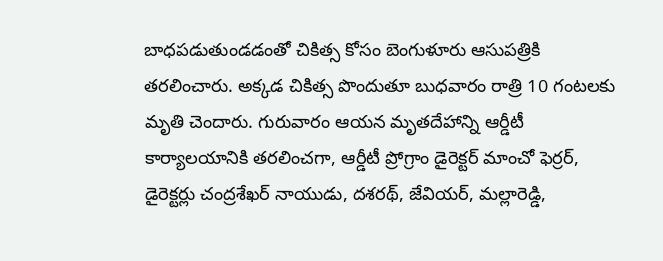బాధపడుతుండడంతో చికిత్స కోసం బెంగుళూరు ఆసుపత్రికి తరలించారు. అక్కడ చికిత్స పొందుతూ బుధవారం రాత్రి 10 గంటలకు మృతి చెందారు. గురువారం ఆయన మృతదేహాన్ని ఆర్డీటీ కార్యాలయానికి తరలించగా, ఆర్డీటీ ప్రోగ్రాం డైరెక్టర్‌ మాంచో ఫెర్రర్, డైరెక్టర్లు చంద్రశేఖర్‌ నాయుడు, దశరథ్, జేవియర్, మల్లారెడ్డి,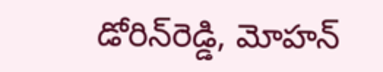డోరిన్‌రెడ్డి, మోహన్‌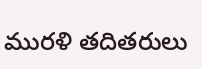మురళి తదితరులు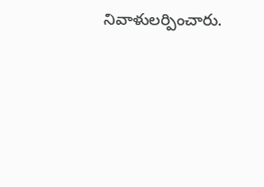నివాళులర్పించారు.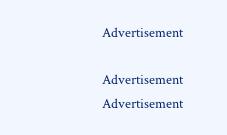Advertisement

Advertisement
Advertisement